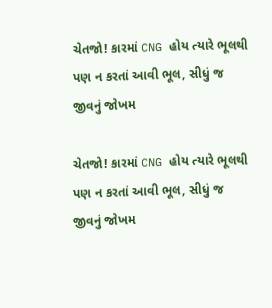ચેતજો! કારમાં CNG હોય ત્યારે ભૂલથી પણ ન કરતાં આવી ભૂલ, સીધું જ જીવનું જોખમ

ચેતજો! કારમાં CNG હોય ત્યારે ભૂલથી પણ ન કરતાં આવી ભૂલ, સીધું જ જીવનું જોખમ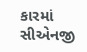કારમાં સીએનજી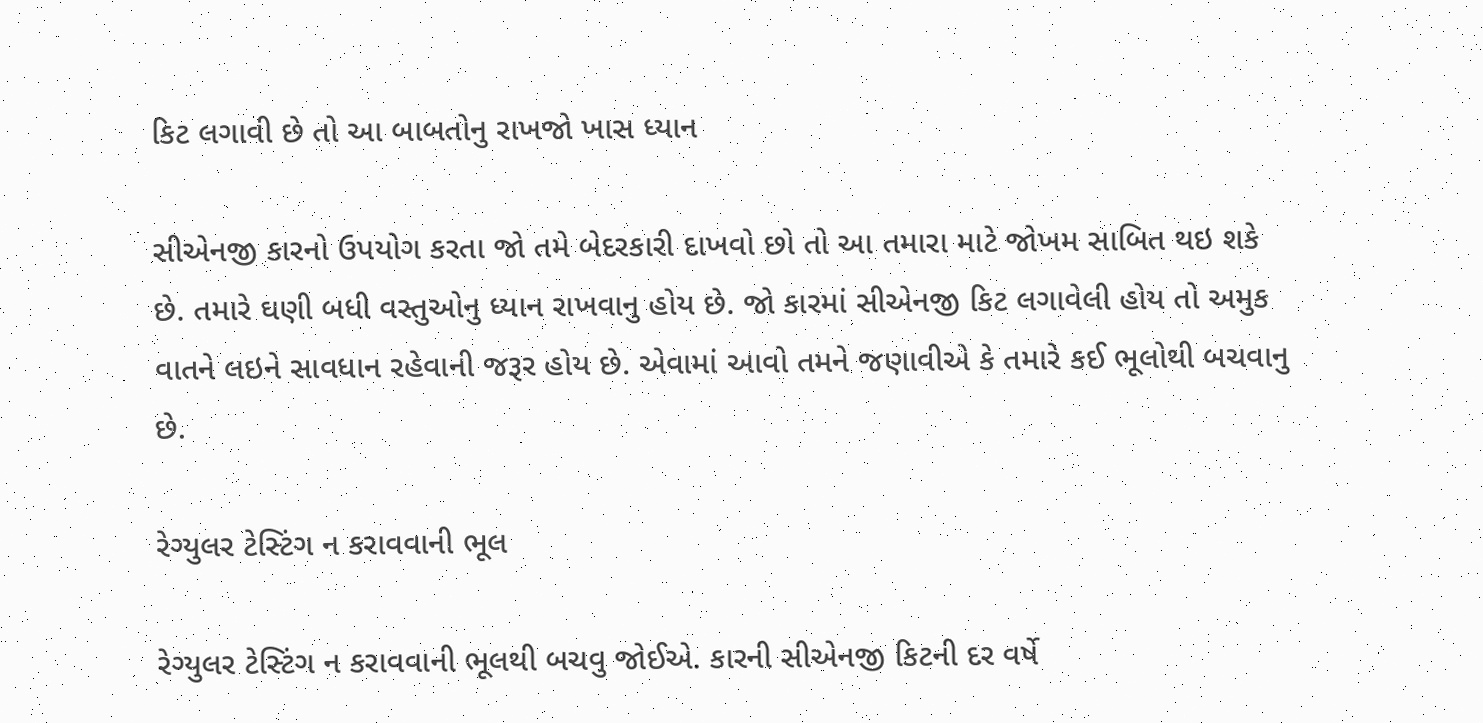કિટ લગાવી છે તો આ બાબતોનુ રાખજો ખાસ ધ્યાન

સીએનજી કારનો ઉપયોગ કરતા જો તમે બેદરકારી દાખવો છો તો આ તમારા માટે જોખમ સાબિત થઇ શકે છે. તમારે ઘણી બધી વસ્તુઓનુ ધ્યાન રાખવાનુ હોય છે. જો કારમાં સીએનજી કિટ લગાવેલી હોય તો અમુક વાતને લઇને સાવધાન રહેવાની જરૂર હોય છે. એવામાં આવો તમને જણાવીએ કે તમારે કઈ ભૂલોથી બચવાનુ છે.

રેગ્યુલર ટેસ્ટિંગ ન કરાવવાની ભૂલ

રેગ્યુલર ટેસ્ટિંગ ન કરાવવાની ભૂલથી બચવુ જોઈએ. કારની સીએનજી કિટની દર વર્ષે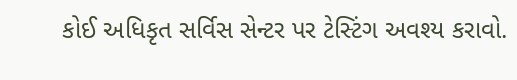કોઈ અધિકૃત સર્વિસ સેન્ટર પર ટેસ્ટિંગ અવશ્ય કરાવો.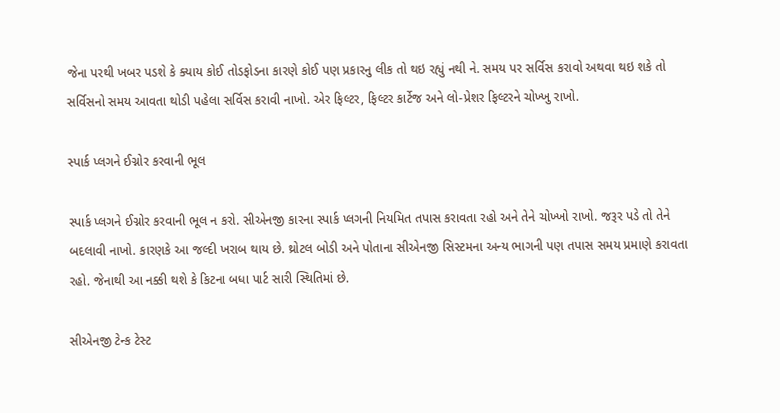જેના પરથી ખબર પડશે કે ક્યાય કોઈ તોડફોડના કારણે કોઈ પણ પ્રકારનુ લીક તો થઇ રહ્યું નથી ને. સમય પર સર્વિસ કરાવો અથવા થઇ શકે તો સર્વિસનો સમય આવતા થોડી પહેલા સર્વિસ કરાવી નાખો. એર ફિલ્ટર, ફિલ્ટર કાર્ટેજ અને લો-પ્રેશર ફિલ્ટરને ચોખ્ખુ રાખો.

સ્પાર્ક પ્લગને ઈગ્નોર કરવાની ભૂલ

સ્પાર્ક પ્લગને ઈગ્નોર કરવાની ભૂલ ન કરો. સીએનજી કારના સ્પાર્ક પ્લગની નિયમિત તપાસ કરાવતા રહો અને તેને ચોખ્ખો રાખો. જરૂર પડે તો તેને બદલાવી નાખો. કારણકે આ જલ્દી ખરાબ થાય છે. થ્રોટલ બોડી અને પોતાના સીએનજી સિસ્ટમના અન્ય ભાગની પણ તપાસ સમય પ્રમાણે કરાવતા રહો. જેનાથી આ નક્કી થશે કે કિટના બધા પાર્ટ સારી સ્થિતિમાં છે.

સીએનજી ટેન્ક ટેસ્ટ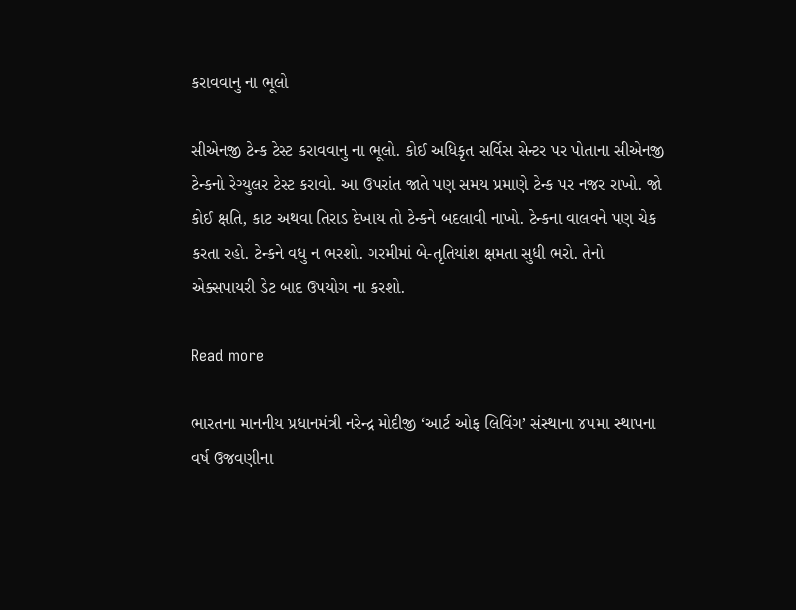કરાવવાનુ ના ભૂલો

સીએનજી ટેન્ક ટેસ્ટ કરાવવાનુ ના ભૂલો. કોઈ અધિકૃત સર્વિસ સેન્ટર પર પોતાના સીએનજી ટેન્કનો રેગ્યુલર ટેસ્ટ કરાવો. આ ઉપરાંત જાતે પણ સમય પ્રમાણે ટેન્ક પર નજર રાખો. જો કોઈ ક્ષતિ, કાટ અથવા તિરાડ દેખાય તો ટેન્કને બદલાવી નાખો. ટેન્કના વાલવને પણ ચેક કરતા રહો. ટેન્કને વધુ ન ભરશો. ગરમીમાં બે-તૃતિયાંશ ક્ષમતા સુધી ભરો. તેનો એક્સપાયરી ડેટ બાદ ઉપયોગ ના કરશો.

Read more

ભારતના માનનીય પ્રધાનમંત્રી નરેન્દ્ર મોદીજી ‘આર્ટ ઓફ લિવિંગ’ સંસ્થાના ૪૫મા સ્થાપના વર્ષ ઉજવણીના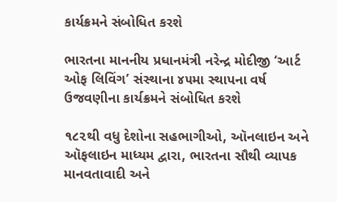કાર્યક્રમને સંબોધિત કરશે

ભારતના માનનીય પ્રધાનમંત્રી નરેન્દ્ર મોદીજી ‘આર્ટ ઓફ લિવિંગ’ સંસ્થાના ૪૫મા સ્થાપના વર્ષ ઉજવણીના કાર્યક્રમને સંબોધિત કરશે

૧૮૨થી વધુ દેશોના સહભાગીઓ, ઑનલાઇન અને ઑફલાઇન માધ્યમ દ્વારા, ભારતના સૌથી વ્યાપક માનવતાવાદી અને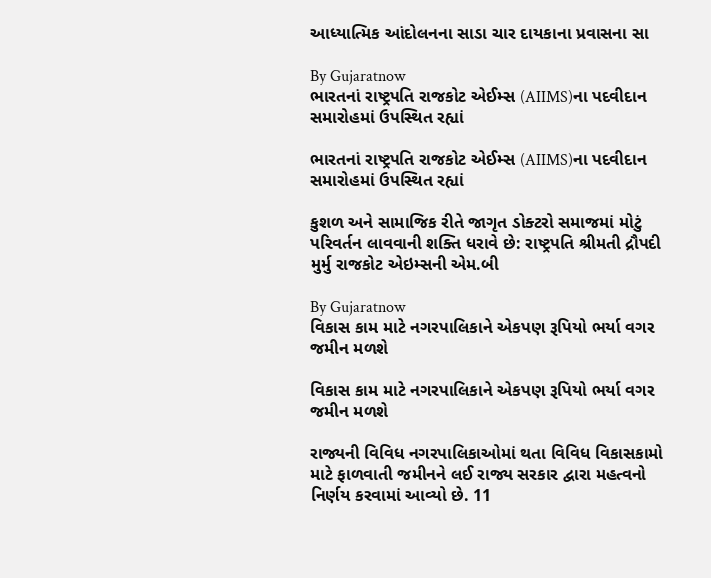આધ્યાત્મિક આંદોલનના સાડા ચાર દાયકાના પ્રવાસના સા

By Gujaratnow
ભારતનાં રાષ્ટ્રપતિ રાજકોટ એઈમ્સ (AIIMS)ના પદવીદાન સમારોહમાં ઉપસ્થિત રહ્યાં

ભારતનાં રાષ્ટ્રપતિ રાજકોટ એઈમ્સ (AIIMS)ના પદવીદાન સમારોહમાં ઉપસ્થિત રહ્યાં

કુશળ અને સામાજિક રીતે જાગૃત ડોક્ટરો સમાજમાં મોટું પરિવર્તન લાવવાની શક્તિ ધરાવે છે: રાષ્ટ્રપતિ શ્રીમતી દ્રૌપદી મુર્મુ રાજકોટ એઇમ્સની એમ.બી

By Gujaratnow
વિકાસ કામ માટે નગરપાલિકાને એકપણ રૂપિયો ભર્યા વગર જમીન મળશે

વિકાસ કામ માટે નગરપાલિકાને એકપણ રૂપિયો ભર્યા વગર જમીન મળશે

રાજ્યની વિવિધ નગરપાલિકાઓમાં થતા વિવિધ વિકાસકામો માટે ફાળવાતી જમીનને લઈ રાજ્ય સરકાર દ્વારા મહત્વનો નિર્ણય કરવામાં આવ્યો છે. 11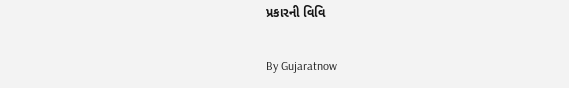પ્રકારની વિવિ

By Gujaratnow